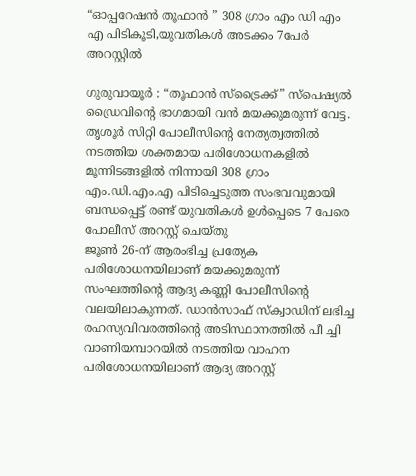“ഓപ്പറേഷൻ തൂഫാൻ ” 308 ഗ്രാം എം ഡി എം എ പിടികൂടി,യുവതികൾ അടക്കം 7പേർ അറസ്റ്റിൽ

ഗുരുവായൂർ : “തൂഫാൻ സ്ട്രൈക്ക്” സ്പെഷ്യൽ ഡ്രൈവിന്റെ ഭാഗമായി വൻ മയക്കുമരുന്ന് വേട്ട. തൃശൂർ സിറ്റി പോലീസിന്റെ നേത്യത്വത്തിൽ നടത്തിയ ശക്തമായ പരിശോധനകളിൽ മൂന്നിടങ്ങളിൽ നിന്നായി 308 ഗ്രാം എം.ഡി.എം.എ പിടിച്ചെടുത്ത സംഭവവുമായി ബന്ധപ്പെട്ട് രണ്ട് യുവതികൾ ഉൾപ്പെടെ 7 പേരെ പോലീസ് അറസ്റ്റ് ചെയ്തു
ജൂൺ 26-ന് ആരംഭിച്ച പ്രത്യേക പരിശോധനയിലാണ് മയക്കുമരുന്ന് സംഘത്തിന്റെ ആദ്യ കണ്ണി പോലീസിന്റെ വലയിലാകുന്നത്. ഡാൻസാഫ് സ്ക്വാഡിന് ലഭിച്ച രഹസ്യവിവരത്തിന്റെ അടിസ്ഥാനത്തിൽ പീ ച്ചി വാണിയമ്പാറയിൽ നടത്തിയ വാഹന പരിശോധനയിലാണ് ആദ്യ അറസ്റ്റ്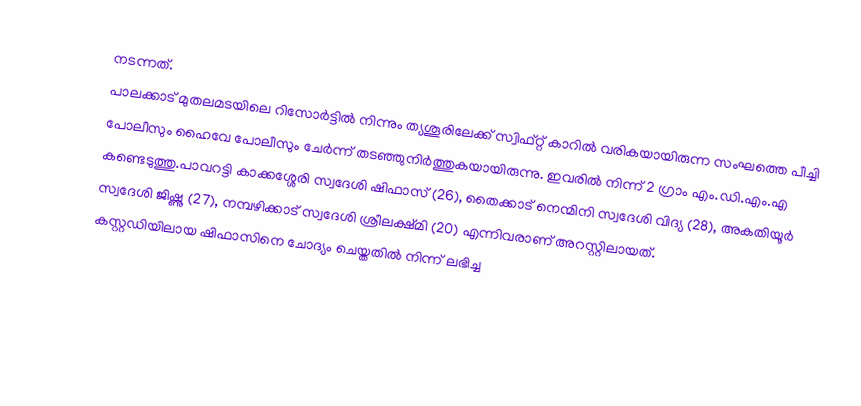നടന്നത്.
പാലക്കാട് മുതലമടയിലെ റിസോർട്ടിൽ നിന്നും ത്യശൂരിലേക്ക് സ്വിഫ്റ്റ് കാറിൽ വരികയായിരുന്ന സംഘത്തെ പീച്ചി പോലീസും ഹൈവേ പോലീസും ചേർന്ന് തടഞ്ഞുനിർത്തുകയായിരുന്നു. ഇവരിൽ നിന്ന് 2 ഗ്രാം എം.ഡി.എം.എ കണ്ടെടുത്തു.പാവറട്ടി കാക്കശ്ശേരി സ്വദേശി ഷിഫാസ് (26), തൈക്കാട് നെന്മിനി സ്വദേശി വിദ്യ (28), അകതിയൂർ സ്വദേശി ജിഷ്ണു (27), നമ്പഴിക്കാട് സ്വദേശി ശ്രീലക്ഷ്മി (20) എന്നിവരാണ് അറസ്റ്റിലായത്.
കസ്റ്റഡിയിലായ ഷിഫാസിനെ ചോദ്യം ചെയ്തതിൽ നിന്ന് ലഭിച്ച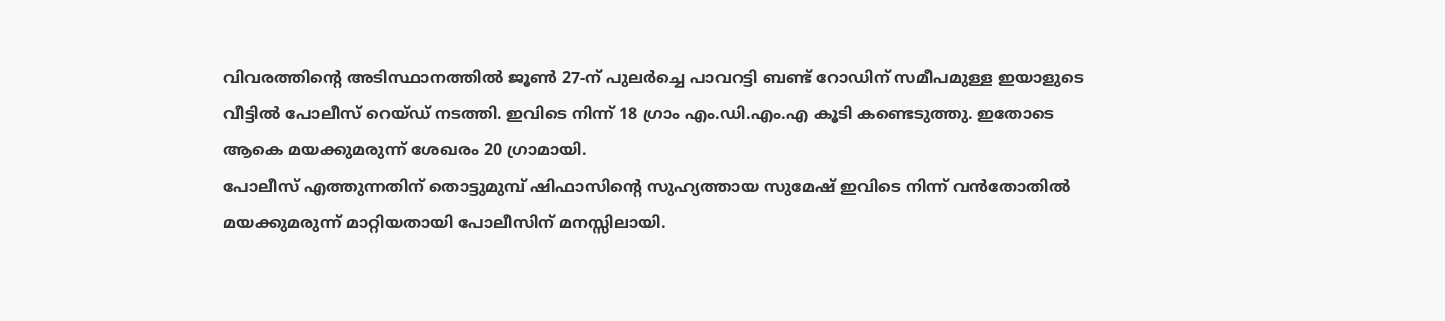വിവരത്തിന്റെ അടിസ്ഥാനത്തിൽ ജൂൺ 27-ന് പുലർച്ചെ പാവറട്ടി ബണ്ട് റോഡിന് സമീപമുള്ള ഇയാളുടെ വീട്ടിൽ പോലീസ് റെയ്ഡ് നടത്തി. ഇവിടെ നിന്ന് 18 ഗ്രാം എം.ഡി.എം.എ കൂടി കണ്ടെടുത്തു. ഇതോടെ ആകെ മയക്കുമരുന്ന് ശേഖരം 20 ഗ്രാമായി.
പോലീസ് എത്തുന്നതിന് തൊട്ടുമുമ്പ് ഷിഫാസിന്റെ സുഹ്യത്തായ സുമേഷ് ഇവിടെ നിന്ന് വൻതോതിൽ മയക്കുമരുന്ന് മാറ്റിയതായി പോലീസിന് മനസ്സിലായി.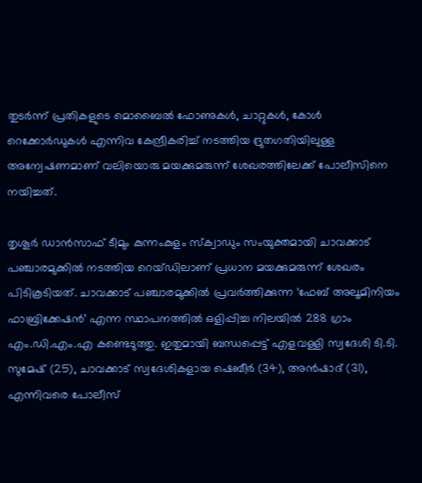തുടർന്ന് പ്രതികളുടെ മൊബൈൽ ഫോണുകൾ, ചാറ്റുകൾ, കോൾ റെക്കോർഡുകൾ എന്നിവ കേന്ദ്രീകരിച്ച് നടത്തിയ ദ്രുതഗതിയിലുള്ള അന്വേഷണമാണ് വലിയൊരു മയക്കുമരുന്ന് ശേഖരത്തിലേക്ക് പോലീസിനെ നയിച്ചത്.

തൃശൂർ ഡാൻസാഫ് ടീമും കുന്നംകുളം സ്ക്വാഡും സംയുക്തമായി ചാവക്കാട് പഞ്ചാരമുക്കിൽ നടത്തിയ റെയ്ഡിലാണ് പ്രധാന മയക്കുമരുന്ന് ശേഖരം പിടികൂടിയത്. ചാവക്കാട് പഞ്ചാരമുക്കിൽ പ്രവർത്തിക്കുന്ന ‘ഫേബ് അലൂമിനിയം ഫാബ്രിക്കേഷൻ’ എന്ന സ്ഥാപനത്തിൽ ഒളിപ്പിച്ച നിലയിൽ 288 ഗ്രാം എം.ഡി.എം.എ കണ്ടെടുത്തു. ഇതുമായി ബന്ധപ്പെട്ട് എളവള്ളി സ്വദേശി ടി.ടി. സുമേഷ് (25), ചാവക്കാട് സ്വദേശികളായ ഷെബീർ (34), അൻഷാദ് (31), എന്നിവരെ പോലീസ്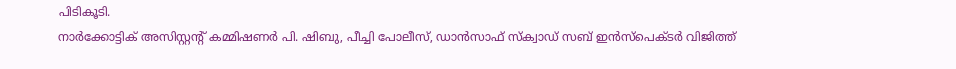പിടികൂടി.
നാർക്കോട്ടിക് അസിസ്റ്റന്റ് കമ്മിഷണർ പി. ഷിബു, പീച്ചി പോലീസ്, ഡാൻസാഫ് സ്ക്വാഡ് സബ് ഇൻസ്പെക്ടർ വിജിത്ത്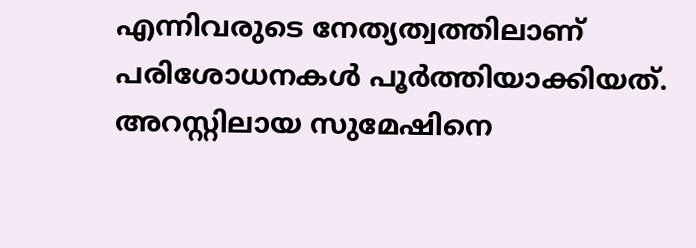എന്നിവരുടെ നേത്യത്വത്തിലാണ് പരിശോധനകൾ പൂർത്തിയാക്കിയത്. അറസ്റ്റിലായ സുമേഷിനെ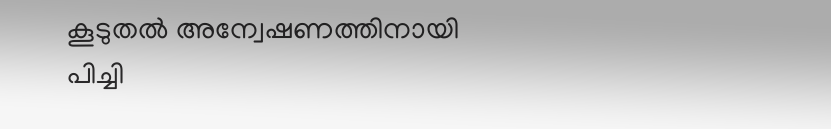കൂടുതൽ അന്വേഷണത്തിനായി പിച്ചി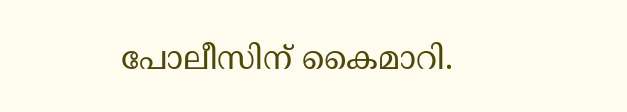പോലീസിന് കൈമാറി.